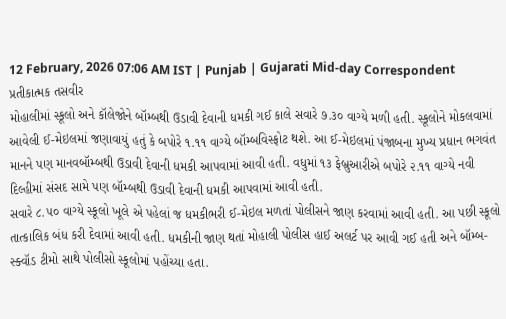12 February, 2026 07:06 AM IST | Punjab | Gujarati Mid-day Correspondent
પ્રતીકાત્મક તસવીર
મોહાલીમાં સ્કૂલો અને કૉલેજોને બૉમ્બથી ઉડાવી દેવાની ધમકી ગઈ કાલે સવારે ૭.૩૦ વાગ્યે મળી હતી. સ્કૂલોને મોકલવામાં આવેલી ઈ-મેઇલમાં જણાવાયું હતું કે બપોરે ૧.૧૧ વાગ્યે બૉમ્બવિસ્ફોટ થશે. આ ઈ-મેઇલમાં પંજાબના મુખ્ય પ્રધાન ભગવંત માનને પણ માનવબૉમ્બથી ઉડાવી દેવાની ધમકી આપવામાં આવી હતી. વધુમાં ૧૩ ફેબ્રુઆરીએ બપોરે ૨.૧૧ વાગ્યે નવી દિલ્હીમાં સંસદ સામે પણ બૉમ્બથી ઉડાવી દેવાની ધમકી આપવામાં આવી હતી.
સવારે ૮.૫૦ વાગ્યે સ્કૂલો ખૂલે એ પહેલાં જ ધમકીભરી ઈ-મેઇલ મળતાં પોલીસને જાણ કરવામાં આવી હતી. આ પછી સ્કૂલો તાત્કાલિક બંધ કરી દેવામાં આવી હતી. ધમકીની જાણ થતાં મોહાલી પોલીસ હાઈ અલર્ટ પર આવી ગઈ હતી અને બૉમ્બ-સ્ક્વૉડ ટીમો સાથે પોલીસો સ્કૂલોમાં પહોંચ્યા હતા.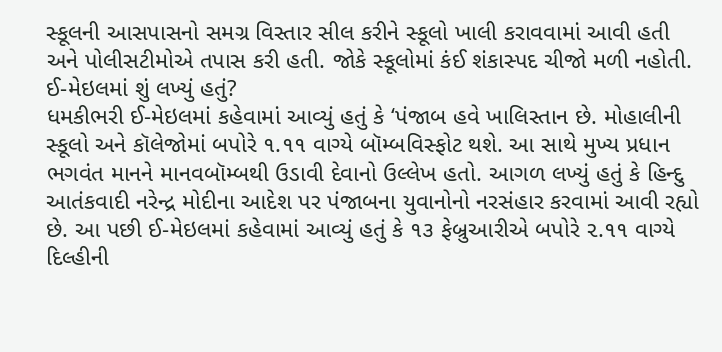સ્કૂલની આસપાસનો સમગ્ર વિસ્તાર સીલ કરીને સ્કૂલો ખાલી કરાવવામાં આવી હતી અને પોલીસટીમોએ તપાસ કરી હતી. જોકે સ્કૂલોમાં કંઈ શંકાસ્પદ ચીજો મળી નહોતી.
ઈ-મેઇલમાં શું લખ્યું હતું?
ધમકીભરી ઈ-મેઇલમાં કહેવામાં આવ્યું હતું કે ‘પંજાબ હવે ખાલિસ્તાન છે. મોહાલીની સ્કૂલો અને કૉલેજોમાં બપોરે ૧.૧૧ વાગ્યે બૉમ્બવિસ્ફોટ થશે. આ સાથે મુખ્ય પ્રધાન ભગવંત માનને માનવબૉમ્બથી ઉડાવી દેવાનો ઉલ્લેખ હતો. આગળ લખ્યું હતું કે હિન્દુ આતંકવાદી નરેન્દ્ર મોદીના આદેશ પર પંજાબના યુવાનોનો નરસંહાર કરવામાં આવી રહ્યો છે. આ પછી ઈ-મેઇલમાં કહેવામાં આવ્યું હતું કે ૧૩ ફેબ્રુઆરીએ બપોરે ૨.૧૧ વાગ્યે દિલ્હીની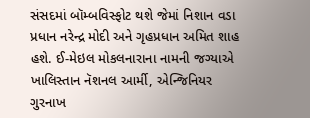સંસદમાં બૉમ્બવિસ્ફોટ થશે જેમાં નિશાન વડા પ્રધાન નરેન્દ્ર મોદી અને ગૃહપ્રધાન અમિત શાહ હશે. ઈ-મેઇલ મોકલનારાના નામની જગ્યાએ ખાલિસ્તાન નૅશનલ આર્મી, એન્જિનિયર ગુરનાખ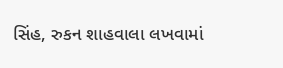સિંહ, રુકન શાહવાલા લખવામાં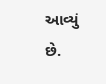આવ્યું છે.